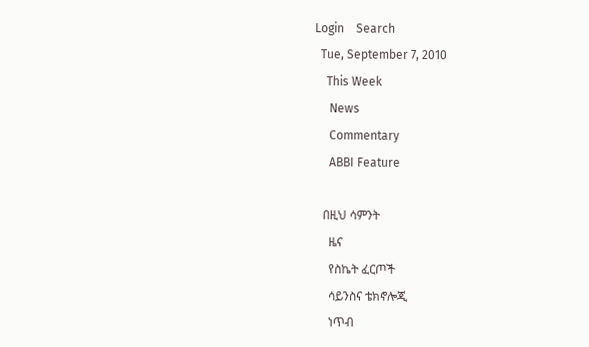Login    Search
  Tue, September 7, 2010
    This Week
     News
     Commentary
     ABBI Feature

   በዚህ ሳምንት
     ዜና
     የስኬት ፈርጦች
     ሳይንስና ቴክኖሎጂ
     ነጥብ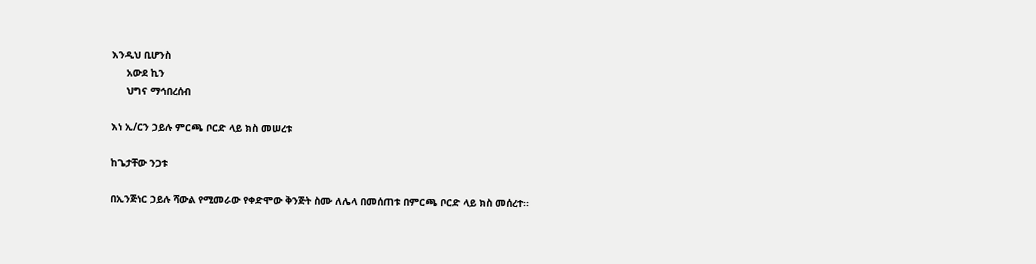እንዲህ ቢሆንስ
     አውደ ኪን
     ህግና ማኅበረሰብ

እነ ኢ/ርን ኃይሉ ምርጫ ቦርድ ላይ ክስ መሠረቱ

ከጌታቸው ንጋቱ

በኢንጅነር ኃይሉ ሻውል የሚመራው የቀድሞው ቅንጅት ስሙ ለሌላ በመሰጠቱ በምርጫ ቦርድ ላይ ክስ መሰረተ፡፡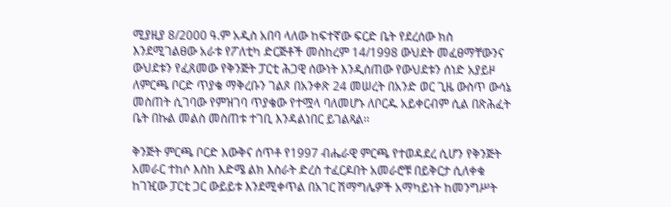ሚያዚያ 8/2000 ዓ.ም አዲስ አበባ ላለው ከፍተኛው ፍርድ ቤት የደረሰው ክስ እንደሚገልፀው አራቱ የፖለቲካ ድርጅቶች መስከረም 14/1998 ውህደት መፈፀማቸውንና ውህደቱን የፈጸመው የቅንጅት ፓርቲ ሕጋዊ ሰውነት እንዲሰጠው የውህደቱን ሰነድ አያይዞ ለምርጫ ቦርድ ጥያቄ ማቅረቡን ገልጾ በአንቀጽ 24 መሠረት በአንድ ወር ጊዜ ውስጥ ውሳኔ መስጠት ሲገባው የምዝገባ ጥያቄው የተሟላ ባለመሆኑ ለቦርዱ አይቀርብም ሲል በጽሕፈት ቤት በኩል መልስ መስጠቱ ተገቢ እንዳልነበር ይገልጻል፡፡

ቅንጅት ምርጫ ቦርድ እውቅና ሰጥቶ የ1997 ብሔራዊ ምርጫ የተወዳደረ ሲሆን የቅንጅት አመራር ተከሶ እስከ እድሜ ልክ እስራት ድረስ ተፈርዶበት አመራሮቹ በይቅርታ ሲለቀቁ ከገዢው ፓርቲ ጋር ውይይቱ እንደሚቀጥል በአገር ሽማግሌዎች አማካይነት ከመንግሥት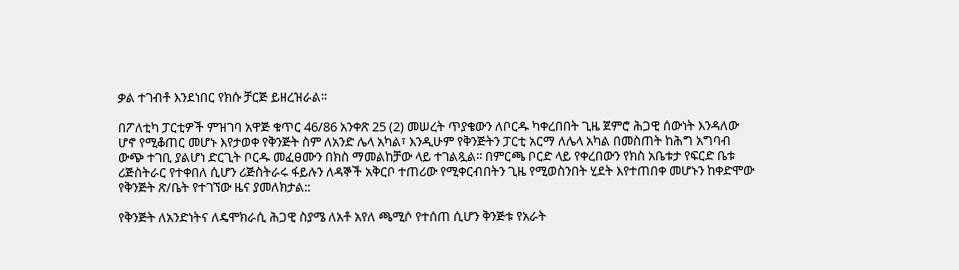ቃል ተገብቶ እንደነበር የክሱ ቻርጅ ይዘረዝራል፡፡

በፖለቲካ ፓርቲዎች ምዝገባ አዋጅ ቁጥር 46/86 አንቀጽ 25 (2) መሠረት ጥያቄውን ለቦርዱ ካቀረበበት ጊዜ ጀምሮ ሕጋዊ ሰውነት እንዳለው ሆኖ የሚቆጠር መሆኑ እየታወቀ የቅንጅት ስም ለአንድ ሌላ አካል፣ እንዲሁም የቅንጅትን ፓርቲ አርማ ለሌላ አካል በመስጠት ከሕግ አግባብ ውጭ ተገቢ ያልሆነ ድርጊት ቦርዱ መፈፀሙን በክስ ማመልከቻው ላይ ተገልጿል፡፡ በምርጫ ቦርድ ላይ የቀረበውን የክስ አቤቱታ የፍርድ ቤቱ ሪጅስትራር የተቀበለ ሲሆን ሪጅስትራሩ ፋይሉን ለዳኞች አቅርቦ ተጠሪው የሚቀርብበትን ጊዜ የሚወስንበት ሂደት እየተጠበቀ መሆኑን ከቀድሞው የቅንጅት ጽ/ቤት የተገኘው ዜና ያመለክታል::

የቅንጅት ለአንድነትና ለዴሞክራሲ ሕጋዊ ስያሜ ለአቶ አየለ ጫሚሶ የተሰጠ ሲሆን ቅንጅቱ የአራት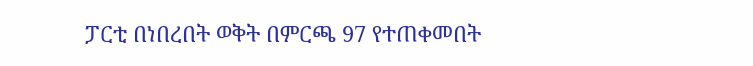ፓርቲ በነበረበት ወቅት በምርጫ 97 የተጠቀመበት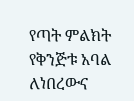የጣት ምልክት የቅንጅቱ አባል ለነበረውና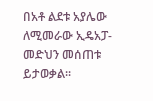በአቶ ልደቱ አያሌው ለሚመራው ኢዴአፓ- መድህን መሰጠቱ ይታወቃል፡፡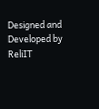Designed and Developed by ReliIT